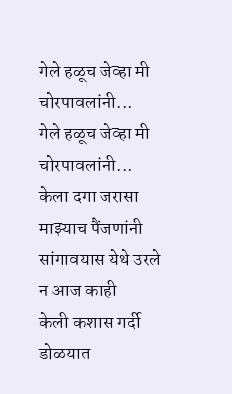गेले हळूच जेव्हा मी चोरपावलांनी...
गेले हळूच जेव्हा मी चोरपावलांनी...
केला दगा जरासा माझ्याच पैंजणांनी
सांगावयास येथे उरले न आज काही
केली कशास गर्दी डोळयात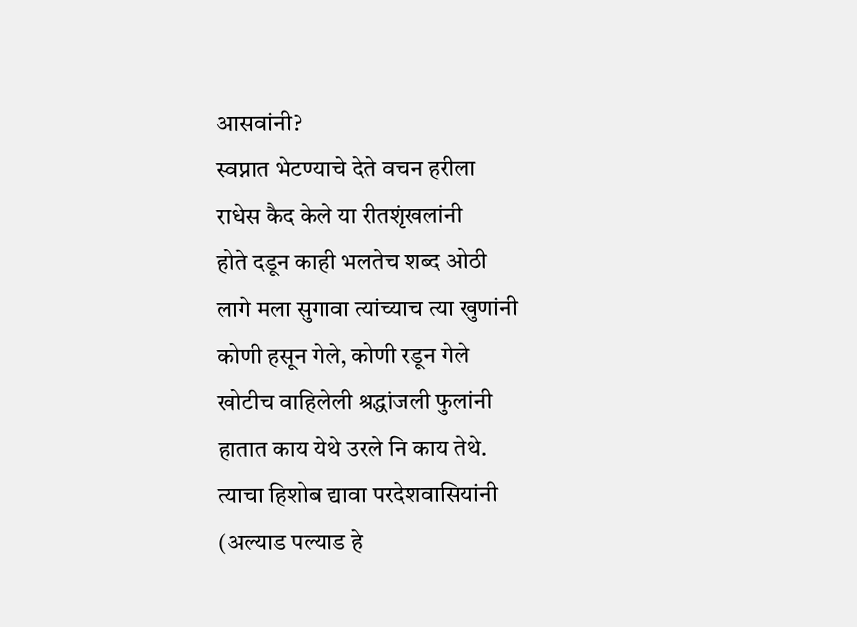आसवांनी?
स्वप्नात भेटण्याचे देते वचन हरीला
राधेस कैद केले या रीतशृंखलांनी
होते दडून काही भलतेच शब्द ओठी
लागे मला सुगावा त्यांच्याच त्या खुणांनी
कोणी हसून गेले, कोणी रडून गेले
खोटीच वाहिलेली श्रद्धांजली फुलांनी
हातात काय येथे उरले नि काय तेथे.
त्याचा हिशोब द्यावा परदेशवासियांनी
(अल्याड पल्याड हे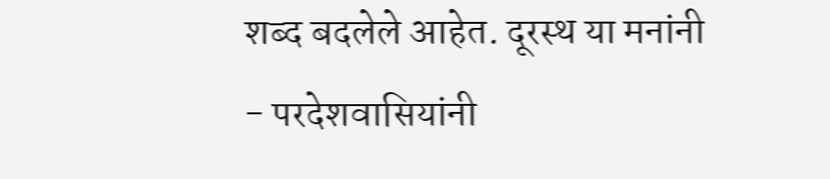शब्द बदलेले आहेत. दूरस्थ या मनांनी
- परदेशवासियांनी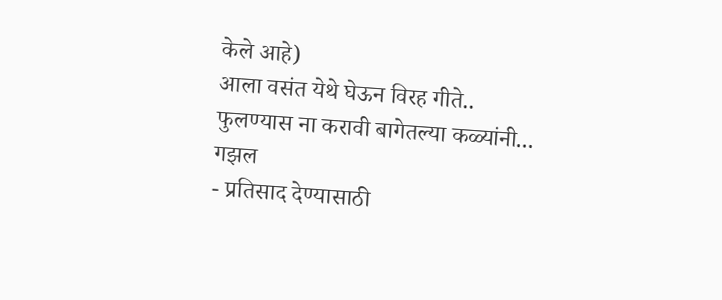केले आहे)
आला वसंत येथे घेऊन विरह गीते..
फुलण्यास ना करावी बागेतल्या कळ्यांनी...
गझल
- प्रतिसाद देण्यासाठी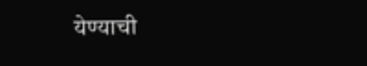येण्याची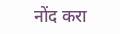नोंद करा